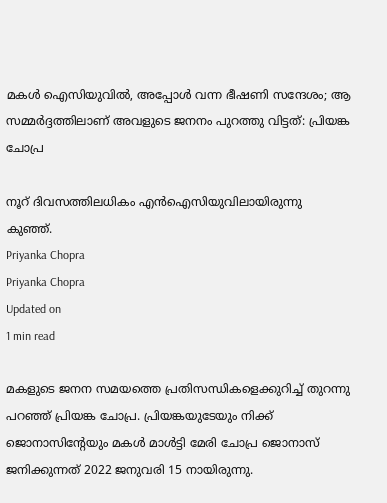മകള്‍ ഐസിയുവില്‍, അപ്പോള്‍ വന്ന ഭീഷണി സന്ദേശം; ആ സമ്മര്‍ദ്ദത്തിലാണ് അവളുടെ ജനനം പുറത്തു വിട്ടത്: പ്രിയങ്ക ചോപ്ര

നൂറ് ദിവസത്തിലധികം എന്‍ഐസിയുവിലായിരുന്നു കുഞ്ഞ്.
Priyanka Chopra
Priyanka Chopra
Updated on
1 min read

മകളുടെ ജനന സമയത്തെ പ്രതിസന്ധികളെക്കുറിച്ച് തുറന്നു പറഞ്ഞ് പ്രിയങ്ക ചോപ്ര. പ്രിയങ്കയുടേയും നിക്ക് ജൊനാസിന്റേയും മകള്‍ മാള്‍ട്ടി മേരി ചോപ്ര ജൊനാസ് ജനിക്കുന്നത് 2022 ജനുവരി 15 നായിരുന്നു.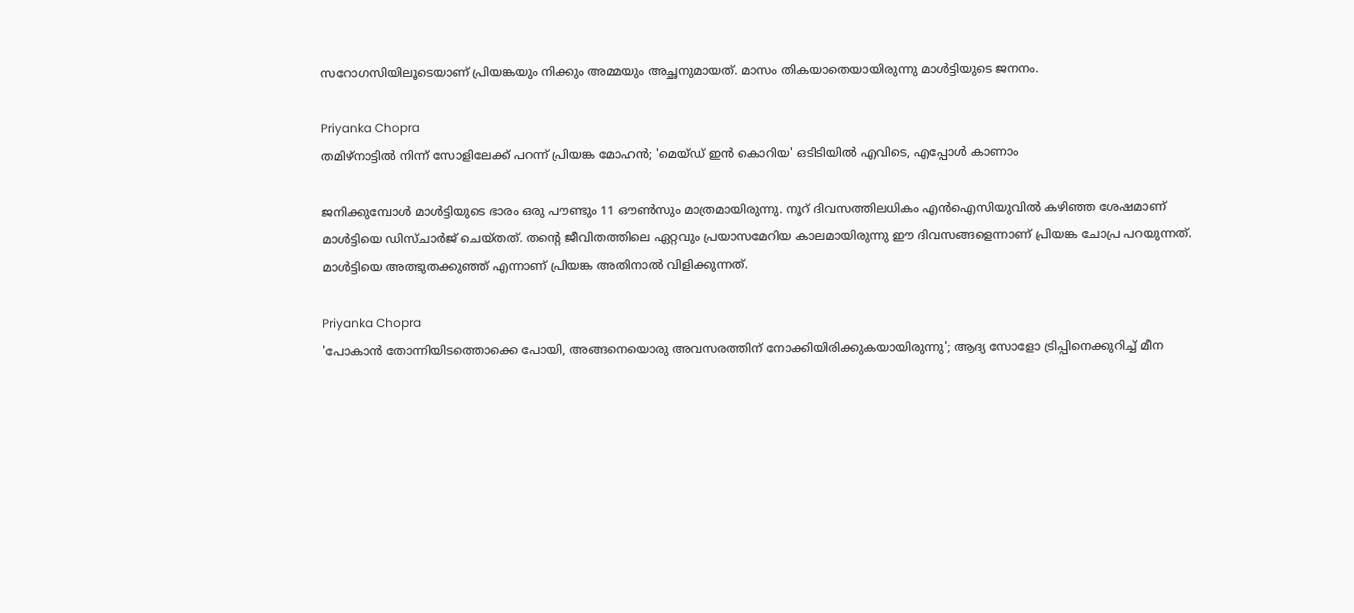സറോഗസിയിലൂടെയാണ് പ്രിയങ്കയും നിക്കും അമ്മയും അച്ഛനുമായത്. മാസം തികയാതെയായിരുന്നു മാള്‍ട്ടിയുടെ ജനനം.

Priyanka Chopra
തമിഴ്‌നാട്ടിൽ നിന്ന് സോളിലേക്ക് പറന്ന് പ്രിയങ്ക മോഹൻ; 'മെയ്ഡ് ഇൻ കൊറിയ' ഒടിടിയിൽ എവിടെ, എപ്പോൾ കാണാം

ജനിക്കുമ്പോള്‍ മാള്‍ട്ടിയുടെ ഭാരം ഒരു പൗണ്ടും 11 ഔണ്‍സും മാത്രമായിരുന്നു. നൂറ് ദിവസത്തിലധികം എന്‍ഐസിയുവില്‍ കഴിഞ്ഞ ശേഷമാണ് മാള്‍ട്ടിയെ ഡിസ്ചാര്‍ജ് ചെയ്തത്. തന്റെ ജീവിതത്തിലെ ഏറ്റവും പ്രയാസമേറിയ കാലമായിരുന്നു ഈ ദിവസങ്ങളെന്നാണ് പ്രിയങ്ക ചോപ്ര പറയുന്നത്. മാള്‍ട്ടിയെ അത്ഭുതക്കുഞ്ഞ് എന്നാണ് പ്രിയങ്ക അതിനാല്‍ വിളിക്കുന്നത്.

Priyanka Chopra
'പോകാൻ തോന്നിയിടത്തൊക്കെ പോയി, അങ്ങനെയൊരു അവസരത്തിന് നോക്കിയിരിക്കുകയായിരുന്നു'; ആദ്യ സോളോ ട്രിപ്പിനെക്കുറിച്ച് മീന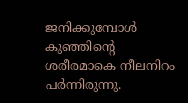ജനിക്കുമ്പോള്‍ കുഞ്ഞിന്റെ ശരീരമാകെ നീലനിറം പര്‍ന്നിരുന്നു.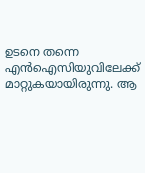ഉടനെ തന്നെ എന്‍ഐസിയുവിലേക്ക് മാറ്റുകയായിരുന്നു. ആ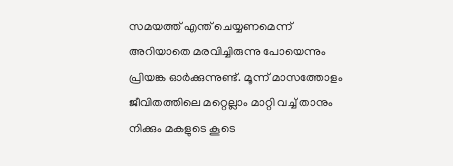സമയത്ത് എന്ത് ചെയ്യണമെന്ന് അറിയാതെ മരവിച്ചിരുന്നു പോയെന്നും പ്രിയങ്ക ഓര്‍ക്കുന്നുണ്ട്. മൂന്ന് മാസത്തോളം ജീവിതത്തിലെ മറ്റെല്ലാം മാറ്റി വച്ച് താനും നിക്കും മകളുടെ കൂടെ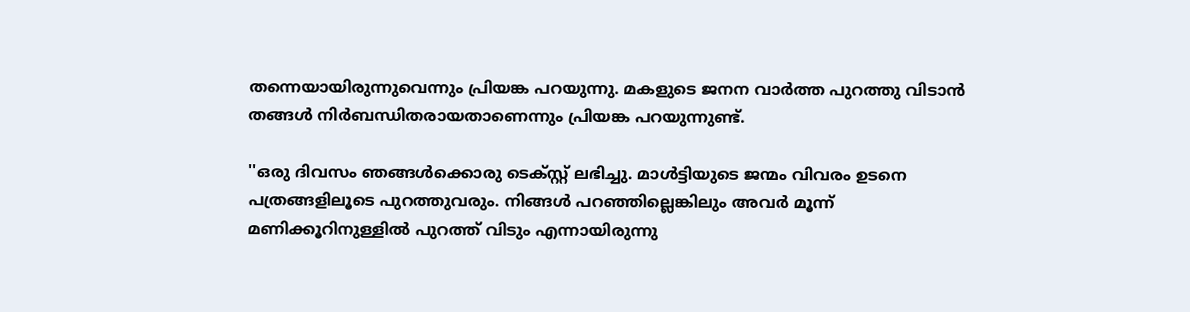തന്നെയായിരുന്നുവെന്നും പ്രിയങ്ക പറയുന്നു. മകളുടെ ജനന വാര്‍ത്ത പുറത്തു വിടാന്‍ തങ്ങള്‍ നിര്‍ബന്ധിതരായതാണെന്നും പ്രിയങ്ക പറയുന്നുണ്ട്.

''ഒരു ദിവസം ഞങ്ങള്‍ക്കൊരു ടെക്‌സ്റ്റ് ലഭിച്ചു. മാള്‍ട്ടിയുടെ ജന്മം വിവരം ഉടനെ പത്രങ്ങളിലൂടെ പുറത്തുവരും. നിങ്ങള്‍ പറഞ്ഞില്ലെങ്കിലും അവര്‍ മൂന്ന് മണിക്കൂറിനുള്ളില്‍ പുറത്ത് വിടും എന്നായിരുന്നു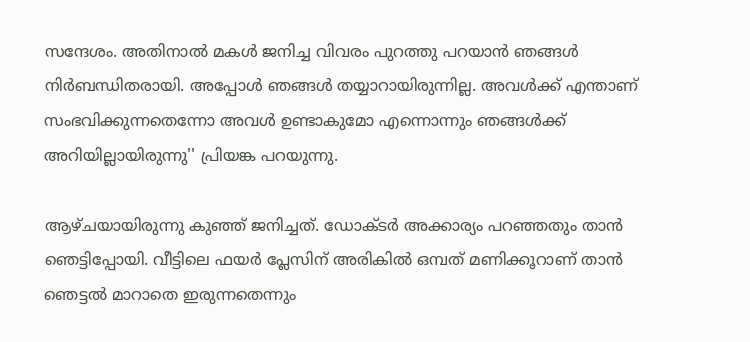സന്ദേശം. അതിനാല്‍ മകള്‍ ജനിച്ച വിവരം പുറത്തു പറയാന്‍ ഞങ്ങള്‍ നിര്‍ബന്ധിതരായി. അപ്പോള്‍ ഞങ്ങള്‍ തയ്യാറായിരുന്നില്ല. അവള്‍ക്ക് എന്താണ് സംഭവിക്കുന്നതെന്നോ അവള്‍ ഉണ്ടാകുമോ എന്നൊന്നും ഞങ്ങള്‍ക്ക് അറിയില്ലായിരുന്നു'' പ്രിയങ്ക പറയുന്നു.

ആഴ്ചയായിരുന്നു കുഞ്ഞ് ജനിച്ചത്. ഡോക്ടര്‍ അക്കാര്യം പറഞ്ഞതും താന്‍ ഞെട്ടിപ്പോയി. വീട്ടിലെ ഫയര്‍ പ്ലേസിന് അരികില്‍ ഒമ്പത് മണിക്കൂറാണ് താന്‍ ഞെട്ടല്‍ മാറാതെ ഇരുന്നതെന്നും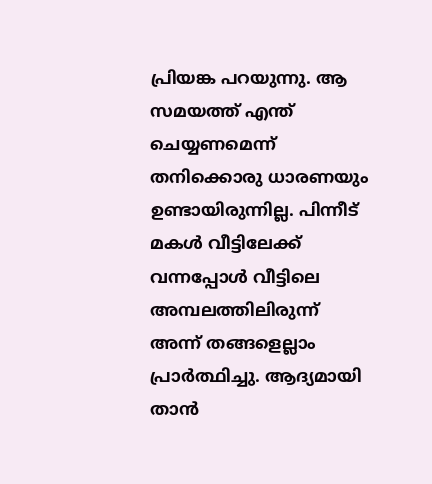പ്രിയങ്ക പറയുന്നു. ആ സമയത്ത് എന്ത് ചെയ്യണമെന്ന് തനിക്കൊരു ധാരണയും ഉണ്ടായിരുന്നില്ല. പിന്നീട് മകള്‍ വീട്ടിലേക്ക് വന്നപ്പോള്‍ വീട്ടിലെ അമ്പലത്തിലിരുന്ന് അന്ന് തങ്ങളെല്ലാം പ്രാര്‍ത്ഥിച്ചു. ആദ്യമായി താന്‍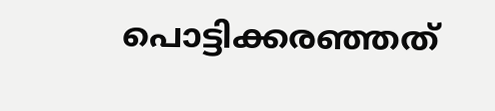പൊട്ടിക്കരഞ്ഞത്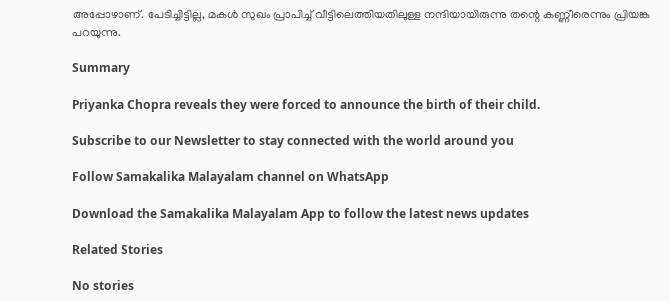അപ്പോഴാണ്. പേടിച്ചിട്ടില്ല, മകള്‍ സുഖം പ്രാപിച്ച് വീട്ടിലെത്തിയതിലുള്ള നന്ദിയായിരുന്നു തന്റെ കണ്ണീരെന്നും പ്രിയങ്ക പറയുന്നു.

Summary

Priyanka Chopra reveals they were forced to announce the birth of their child.

Subscribe to our Newsletter to stay connected with the world around you

Follow Samakalika Malayalam channel on WhatsApp

Download the Samakalika Malayalam App to follow the latest news updates

Related Stories

No stories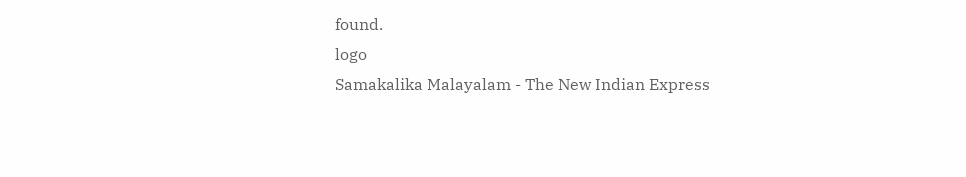found.
logo
Samakalika Malayalam - The New Indian Express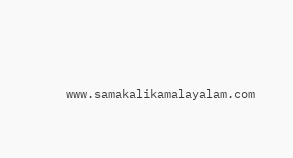www.samakalikamalayalam.com